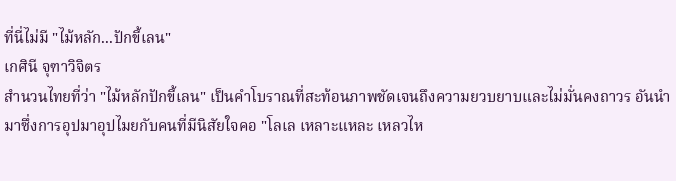ที่นี่ไม่มี "ไม้หลัก...ปักขี้เลน"
เกศินี จุฑาวิจิตร
สำนวนไทยที่ว่า "ไม้หลักปักขี้เลน" เป็นคำโบราณที่สะท้อนภาพชัดเจนถึงความยวบยาบและไม่มั่นคงถาวร อันนำมาซึ่งการอุปมาอุปไมยกับคนที่มีนิสัยใจคอ "โลเล เหลาะแหละ เหลวไห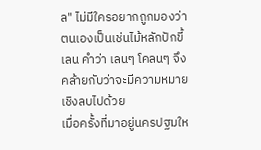ล" ไม่มีใครอยากถูกมองว่า ตนเองเป็นเช่นไม้หลักปักขี้เลน คำว่า เลนๆ โคลนๆ จึงคล้ายกับว่าจะมีความหมายเชิงลบไปด้วย
เมื่อครั้งที่มาอยู่นครปฐมให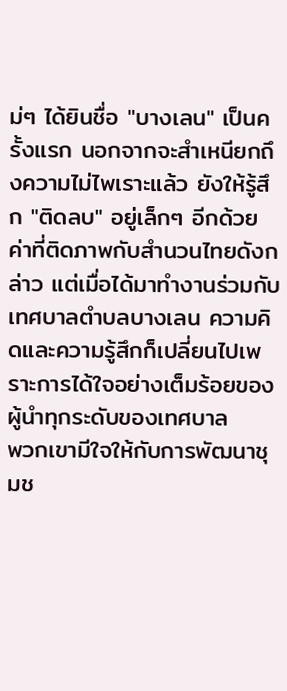ม่ๆ ได้ยินชื่อ "บางเลน" เป็นครั้งแรก นอกจากจะสำเหนียกถึงความไม่ไพเราะแล้ว ยังให้รู้สึก "ติดลบ" อยู่เล็กๆ อีกด้วย ค่าที่ติดภาพกับสำนวนไทยดังกล่าว แต่เมื่อได้มาทำงานร่วมกับเทศบาลตำบลบางเลน ความคิดและความรู้สึกก็เปลี่ยนไปเพราะการได้ใจอย่างเต็มร้อยของผู้นำทุกระดับของเทศบาล
พวกเขามีใจให้กับการพัฒนาชุมช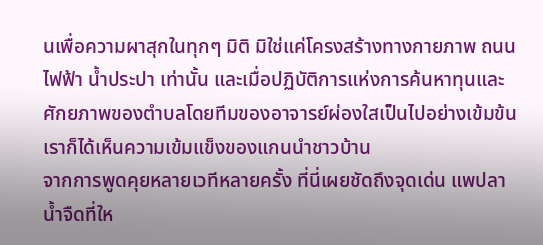นเพื่อความผาสุกในทุกๆ มิติ มิใช่แค่โครงสร้างทางกายภาพ ถนน ไฟฟ้า น้ำประปา เท่านั้น และเมื่อปฏิบัติการแห่งการค้นหาทุนและศักยภาพของตำบลโดยทีมของอาจารย์ผ่องใสเป็นไปอย่างเข้มข้น เราก็ได้เห็นความเข้มแข็งของแกนนำชาวบ้าน
จากการพูดคุยหลายเวทีหลายครั้ง ที่นี่เผยชัดถึงจุดเด่น แพปลาน้ำจืดที่ให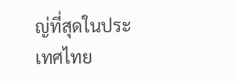ญ่ที่สุดในประเทศไทย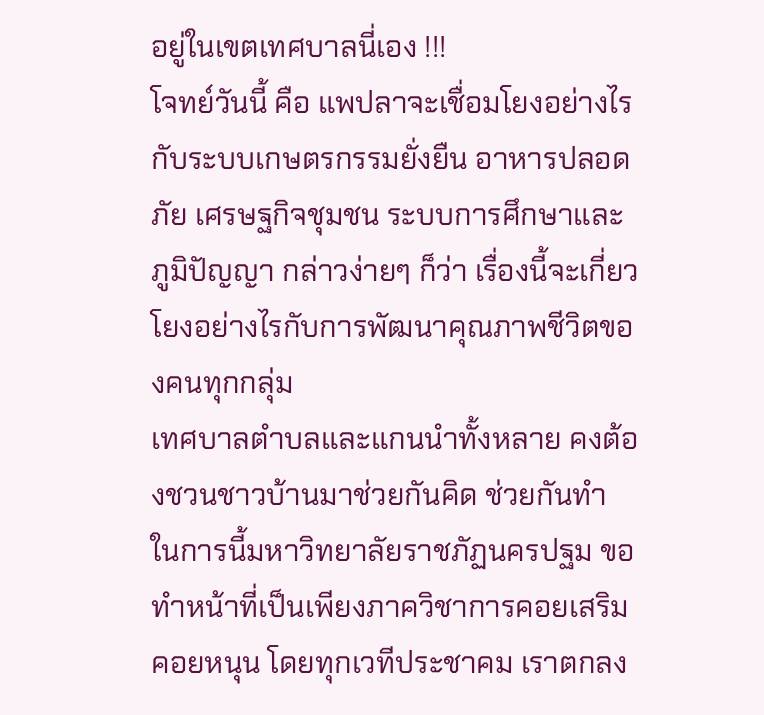อยู่ในเขตเทศบาลนี่เอง !!!
โจทย์วันนี้ คือ แพปลาจะเชื่อมโยงอย่างไรกับระบบเกษตรกรรมยั่งยืน อาหารปลอดภัย เศรษฐกิจชุมชน ระบบการศึกษาและภูมิปัญญา กล่าวง่ายๆ ก็ว่า เรื่องนี้จะเกี่ยวโยงอย่างไรกับการพัฒนาคุณภาพชีวิตของคนทุกกลุ่ม
เทศบาลตำบลและแกนนำทั้งหลาย คงต้องชวนชาวบ้านมาช่วยกันคิด ช่วยกันทำ ในการนี้มหาวิทยาลัยราชภัฏนครปฐม ขอทำหน้าที่เป็นเพียงภาควิชาการคอยเสริมคอยหนุน โดยทุกเวทีประชาคม เราตกลง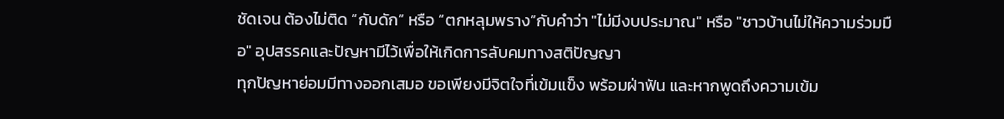ชัดเจน ต้องไม่ติด “กับดัก” หรือ “ตกหลุมพราง”กับคำว่า "ไม่มีงบประมาณ" หรือ "ชาวบ้านไม่ให้ความร่วมมือ" อุปสรรคและปัญหามีไว้เพื่อให้เกิดการลับคมทางสติปัญญา
ทุกปัญหาย่อมมีทางออกเสมอ ขอเพียงมีจิตใจที่เข้มแข็ง พร้อมฝ่าฟัน และหากพูดถึงความเข้ม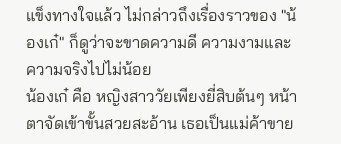แข็งทางใจแล้ว ไม่กล่าวถึงเรื่องราวของ "น้องเก๋" ก็ดูว่าจะขาดความดี ความงามและความจริงไปไม่น้อย
น้องเก๋ คือ หญิงสาววัยเพียงยี่สิบต้นๆ หน้าตาจัดเข้าขั้นสวยสะอ้าน เธอเป็นแม่ค้าขาย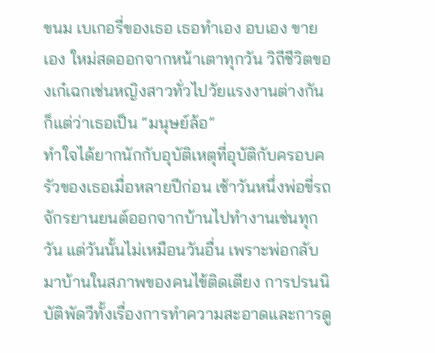ขนม เบเกอรี่ของเธอ เธอทำเอง อบเอง ขายเอง ใหม่สดออกจากหน้าเตาทุกวัน วิถีชีวิตของเก๋เฉกเช่นหญิงสาวทั่วไปวัยแรงงานต่างกันก็แต่ว่าเธอเป็น “มนุษย์ล้อ”
ทำใจได้ยากนักกับอุบัติเหตุที่อุบัติกับครอบครัวของเธอเมื่อหลายปีก่อน เช้าวันหนึ่งพ่อขี่รถจักรยานยนต์ออกจากบ้านไปทำงานเช่นทุกวัน แต่วันนั้นไม่เหมือนวันอื่น เพราะพ่อกลับมาบ้านในสภาพของคนไข้ติดเตียง การปรนนิบัติพัดวีทั้งเรื่องการทำความสะอาดและการดู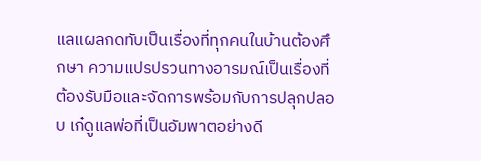แลแผลกดทับเป็นเรื่องที่ทุกคนในบ้านต้องศึกษา ความแปรปรวนทางอารมณ์เป็นเรื่องที่ต้องรับมือและจัดการพร้อมกับการปลุกปลอบ เก๋ดูแลพ่อที่เป็นอัมพาตอย่างดี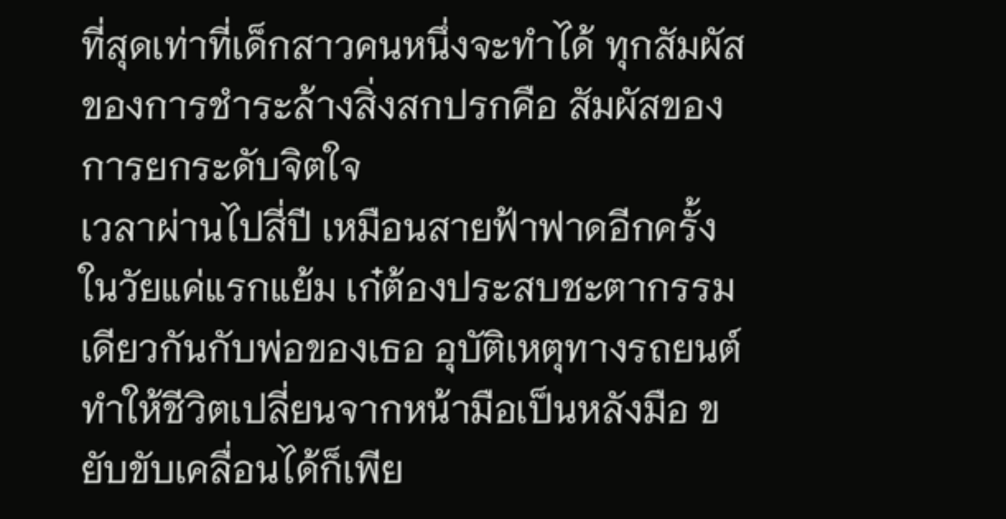ที่สุดเท่าที่เด็กสาวคนหนึ่งจะทำได้ ทุกสัมผัสของการชำระล้างสิ่งสกปรกคือ สัมผัสของการยกระดับจิตใจ
เวลาผ่านไปสี่ปี เหมือนสายฟ้าฟาดอีกครั้ง ในวัยแค่แรกแย้ม เก๋ต้องประสบชะตากรรมเดียวกันกับพ่อของเธอ อุบัติเหตุทางรถยนต์ทำให้ชีวิตเปลี่ยนจากหน้ามือเป็นหลังมือ ขยับขับเคลื่อนได้ก็เพีย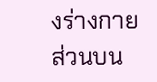งร่างกายส่วนบน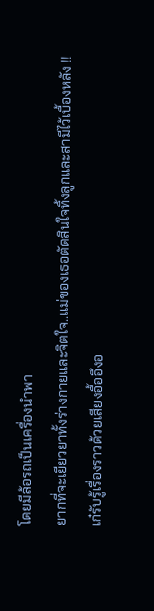โดยมีล้อรถเป็นเครื่องนำพา
ยากที่จะเยียวยาทั้งร่างกายและจิตใจ..แม่ของเธอตัดสินใจทิ้งลูกและสามีไว้เบื้องหลัง !!
เก๋รับรู้เรื่องราวด้วยเสียงอื้ออึงอ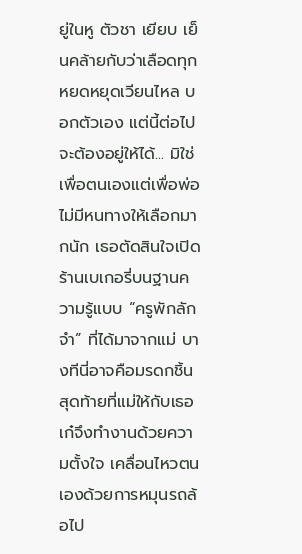ยู่ในหู ตัวชา เยียบ เย็นคล้ายกับว่าเลือดทุกหยดหยุดเวียนไหล บอกตัวเอง แต่นี้ต่อไปจะต้องอยู่ให้ได้... มิใช่เพื่อตนเองแต่เพื่อพ่อ ไม่มีหนทางให้เลือกมากนัก เธอตัดสินใจเปิดร้านเบเกอรี่บนฐานความรู้แบบ “ครูพักลักจำ” ที่ได้มาจากแม่ บางทีนี่อาจคือมรดกชิ้นสุดท้ายที่แม่ให้กับเธอ
เก๋จึงทำงานด้วยความตั้งใจ เคลื่อนไหวตนเองด้วยการหมุนรถล้อไป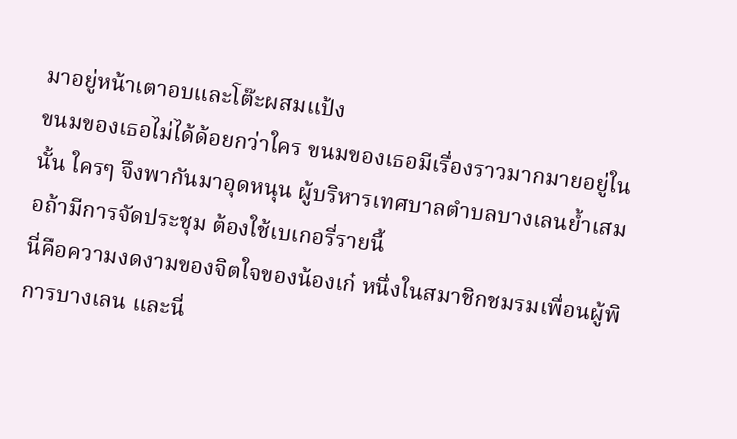มาอยู่หน้าเตาอบและโต๊ะผสมแป้ง
ขนมของเธอไม่ได้ด้อยกว่าใคร ขนมของเธอมีเรื่องราวมากมายอยู่ในนั้น ใครๆ จึงพากันมาอุดหนุน ผู้บริหารเทศบาลตำบลบางเลนย้ำเสมอถ้ามีการจัดประชุม ต้องใช้เบเกอรี่รายนี้
นี่คือความงดงามของจิตใจของน้องเก๋ หนึ่งในสมาชิกชมรมเพื่อนผู้พิการบางเลน และนี่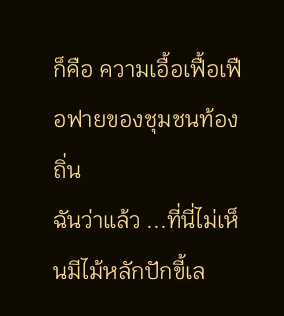ก็คือ ความเอื้อเฟื้อเฟือฟายของชุมชนท้องถิ่น
ฉันว่าแล้ว ...ที่นี่ไม่เห็นมีไม้หลักปักขี้เล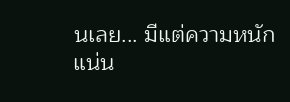นเลย... มีแต่ความหนักแน่น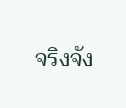จริงจัง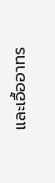และเอื้ออาทร